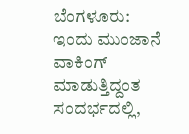ಬೆಂಗಳೂರು: ಇಂದು ಮುಂಜಾನೆ ವಾಕಿಂಗ್ ಮಾಡುತ್ತಿದ್ದಂತ ಸಂದರ್ಭದಲ್ಲಿ,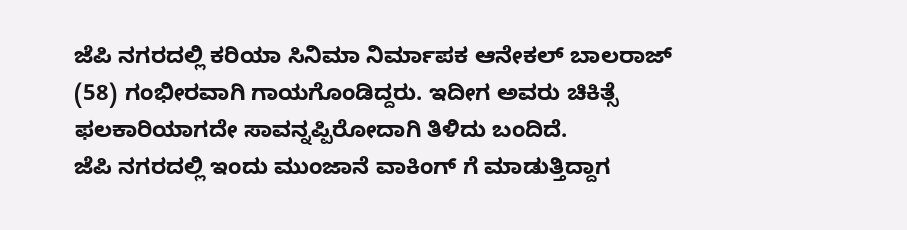ಜೆಪಿ ನಗರದಲ್ಲಿ ಕರಿಯಾ ಸಿನಿಮಾ ನಿರ್ಮಾಪಕ ಆನೇಕಲ್ ಬಾಲರಾಜ್ (58) ಗಂಭೀರವಾಗಿ ಗಾಯಗೊಂಡಿದ್ದರು. ಇದೀಗ ಅವರು ಚಿಕಿತ್ಸೆ ಫಲಕಾರಿಯಾಗದೇ ಸಾವನ್ನಪ್ಪಿರೋದಾಗಿ ತಿಳಿದು ಬಂದಿದೆ.
ಜೆಪಿ ನಗರದಲ್ಲಿ ಇಂದು ಮುಂಜಾನೆ ವಾಕಿಂಗ್ ಗೆ ಮಾಡುತ್ತಿದ್ದಾಗ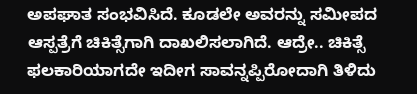ಅಪಘಾತ ಸಂಭವಿಸಿದೆ. ಕೂಡಲೇ ಅವರನ್ನು ಸಮೀಪದ ಆಸ್ಪತ್ರೆಗೆ ಚಿಕಿತ್ಸೆಗಾಗಿ ದಾಖಲಿಸಲಾಗಿದೆ. ಆದ್ರೇ.. ಚಿಕಿತ್ಸೆ ಫಲಕಾರಿಯಾಗದೇ ಇದೀಗ ಸಾವನ್ನಪ್ಪಿರೋದಾಗಿ ತಿಳಿದು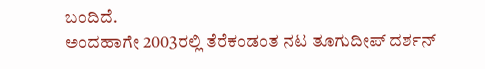ಬಂದಿದೆ.
ಅಂದಹಾಗೇ 2003ರಲ್ಲಿ ತೆರೆಕಂಡಂತ ನಟ ತೂಗುದೀಪ್ ದರ್ಶನ್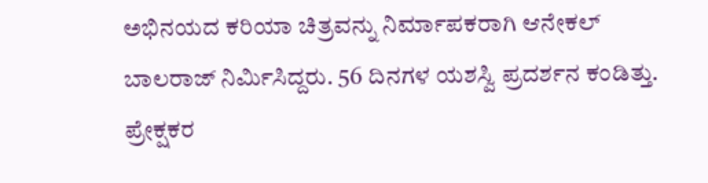ಅಭಿನಯದ ಕರಿಯಾ ಚಿತ್ರವನ್ನು ನಿರ್ಮಾಪಕರಾಗಿ ಆನೇಕಲ್ ಬಾಲರಾಜ್ ನಿರ್ಮಿಸಿದ್ದರು. 56 ದಿನಗಳ ಯಶಸ್ವಿ ಪ್ರದರ್ಶನ ಕಂಡಿತ್ತು. ಪ್ರೇಕ್ಷಕರ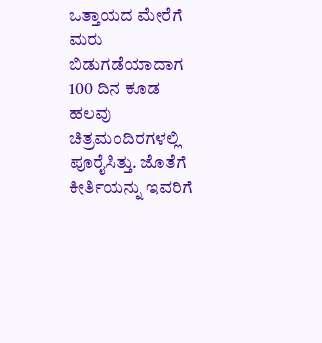ಒತ್ತಾಯದ ಮೇರೆಗೆ ಮರು ಬಿಡುಗಡೆಯಾದಾಗ 100 ದಿನ ಕೂಡ ಹಲವು ಚಿತ್ರಮಂದಿರಗಳಲ್ಲಿ ಪೂರೈಸಿತ್ತು. ಜೊತೆಗೆ ಕೀರ್ತಿಯನ್ನು ಇವರಿಗೆ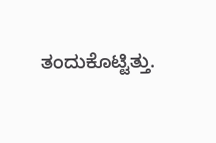ತಂದುಕೊಟ್ಟಿತ್ತು.